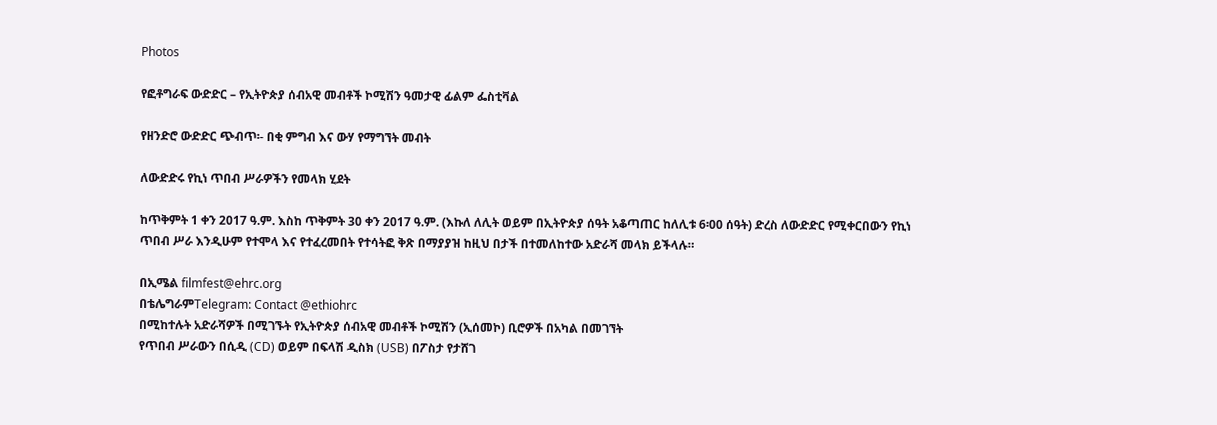Photos

የፎቶግራፍ ውድድር – የኢትዮጵያ ሰብአዊ መብቶች ኮሚሽን ዓመታዊ ፊልም ፌስቲቫል

የዘንድሮ ውድድር ጭብጥ፡- በቂ ምግብ እና ውሃ የማግኘት መብት

ለውድድሩ የኪነ ጥበብ ሥራዎችን የመላክ ሂደት

ከጥቅምት 1 ቀን 2017 ዓ.ም. እስከ ጥቅምት 30 ቀን 2017 ዓ.ም. (እኩለ ለሊት ወይም በኢትዮጵያ ሰዓት አቆጣጠር ከለሊቱ 6፡00 ሰዓት) ድረስ ለውድድር የሚቀርበውን የኪነ ጥበብ ሥራ እንዲሁም የተሞላ እና የተፈረመበት የተሳትፎ ቅጽ በማያያዝ ከዚህ በታች በተመለከተው አድራሻ መላክ ይችላሉ።

በኢሜል filmfest@ehrc.org
በቴሌግራምTelegram: Contact @ethiohrc
በሚከተሉት አድራሻዎች በሚገኙት የኢትዮጵያ ሰብአዊ መብቶች ኮሚሽን (ኢሰመኮ) ቢሮዎች በአካል በመገኘት
የጥበብ ሥራውን በሲዲ (CD) ወይም በፍላሽ ዲስክ (USB) በፖስታ የታሸገ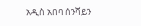አዲስ አበባ ሰንሻይን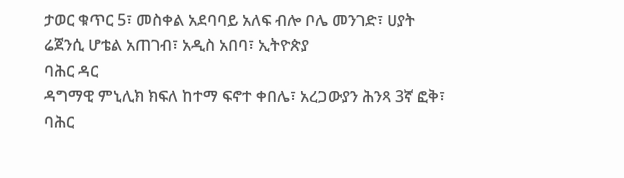ታወር ቁጥር 5፣ መስቀል አደባባይ አለፍ ብሎ ቦሌ መንገድ፣ ሀያት ሬጀንሲ ሆቴል አጠገብ፣ አዲስ አበባ፣ ኢትዮጵያ
ባሕር ዳር
ዳግማዊ ምኒሊክ ክፍለ ከተማ ፍኖተ ቀበሌ፣ አረጋውያን ሕንጻ 3ኛ ፎቅ፣ ባሕር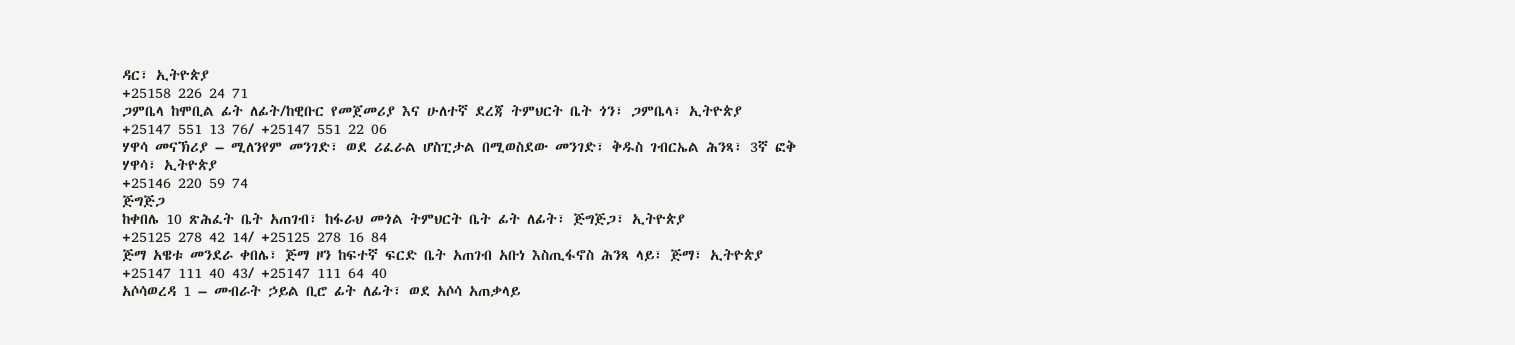ዳር፣ ኢትዮጵያ
+25158 226 24 71
ጋምቤላ ከሞቢል ፊት ለፊት/ከዊቡር የመጀመሪያ እና ሁለተኛ ደረጃ ትምህርት ቤት ጎን፣ ጋምቤላ፣ ኢትዮጵያ
+25147 551 13 76/ +25147 551 22 06
ሃዋሳ መናኽሪያ – ሚለንየም መንገድ፣ ወደ ሪፈራል ሆስፒታል በሚወስደው መንገድ፣ ቅዱስ ገብርኤል ሕንጻ፣ 3ኛ ፎቅ
ሃዋሳ፣ ኢትዮጵያ
+25146 220 59 74
ጅግጅጋ
ከቀበሌ 10 ጽሕፈት ቤት አጠገብ፣ ከፋራህ መጎል ትምህርት ቤት ፊት ለፊት፣ ጅግጅጋ፣ ኢትዮጵያ
+25125 278 42 14/ +25125 278 16 84
ጅማ አዌቱ መንደራ ቀበሌ፣ ጅማ ዞን ከፍተኛ ፍርድ ቤት አጠገብ አቡነ እስጢፋኖስ ሕንጻ ላይ፣ ጅማ፣ ኢትዮጵያ
+25147 111 40 43/ +25147 111 64 40
አሶሳወረዳ 1 – መብራት ኃይል ቢሮ ፊት ለፊት፣ ወደ አሶሳ አጠቃላይ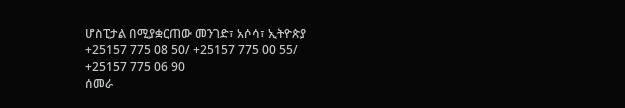ሆስፒታል በሚያቋርጠው መንገድ፣ አሶሳ፣ ኢትዮጵያ
+25157 775 08 50/ +25157 775 00 55/ +25157 775 06 90
ሰመራ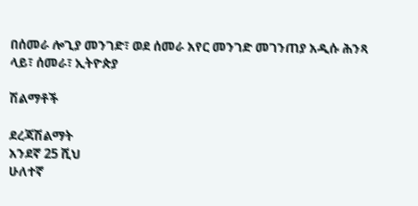በሰመራ ሎጊያ መንገድ፣ ወደ ሰመራ አየር መንገድ መገንጠያ አዲሱ ሕንጻ ላይ፣ ሰመራ፣ ኢትዮጵያ

ሽልማቶች

ደረጃሽልማት
አንደኛ 25 ሺህ
ሁለተኛ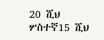20 ሺህ
ሦስተኛ15 ሺህ